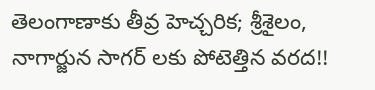తెలంగాణాకు తీవ్ర హెచ్చరిక; శ్రీశైలం, నాగార్జున సాగర్ లకు పోటెత్తిన వరద!!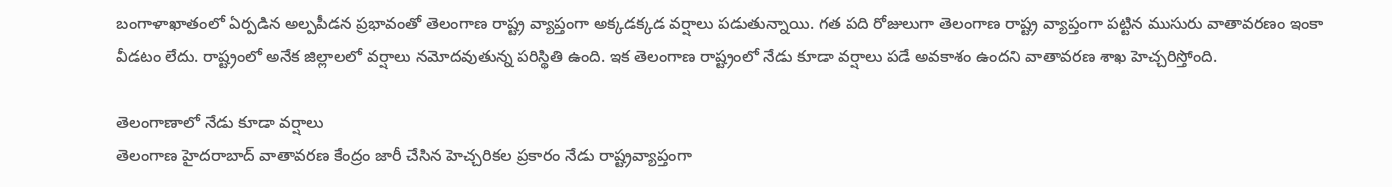బంగాళాఖాతంలో ఏర్పడిన అల్పపీడన ప్రభావంతో తెలంగాణ రాష్ట్ర వ్యాప్తంగా అక్కడక్కడ వర్షాలు పడుతున్నాయి. గత పది రోజులుగా తెలంగాణ రాష్ట్ర వ్యాప్తంగా పట్టిన ముసురు వాతావరణం ఇంకా వీడటం లేదు. రాష్ట్రంలో అనేక జిల్లాలలో వర్షాలు నమోదవుతున్న పరిస్థితి ఉంది. ఇక తెలంగాణ రాష్ట్రంలో నేడు కూడా వర్షాలు పడే అవకాశం ఉందని వాతావరణ శాఖ హెచ్చరిస్తోంది.

తెలంగాణాలో నేడు కూడా వర్షాలు
తెలంగాణ హైదరాబాద్ వాతావరణ కేంద్రం జారీ చేసిన హెచ్చరికల ప్రకారం నేడు రాష్ట్రవ్యాప్తంగా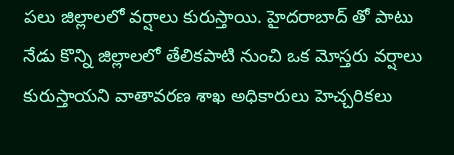పలు జిల్లాలలో వర్షాలు కురుస్తాయి. హైదరాబాద్ తో పాటు నేడు కొన్ని జిల్లాలలో తేలికపాటి నుంచి ఒక మోస్తరు వర్షాలు కురుస్తాయని వాతావరణ శాఖ అధికారులు హెచ్చరికలు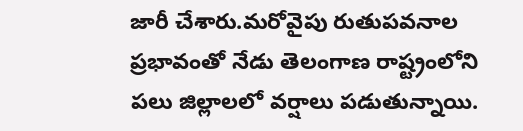జారీ చేశారు.మరోవైపు రుతుపవనాల ప్రభావంతో నేడు తెలంగాణ రాష్ట్రంలోని పలు జిల్లాలలో వర్షాలు పడుతున్నాయి.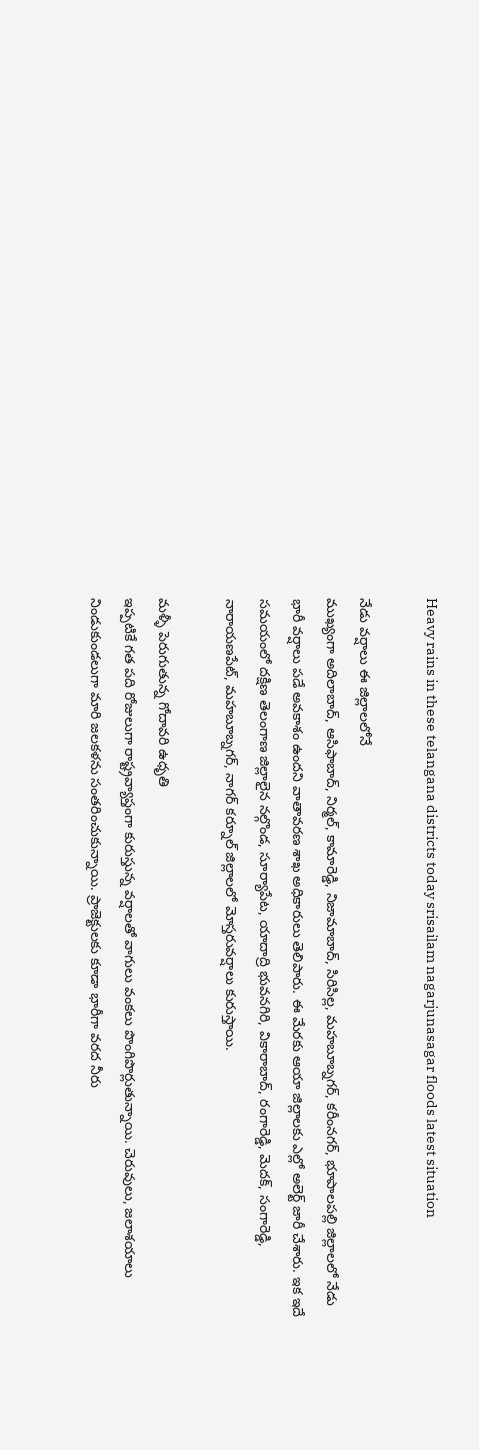Heavy rains in these telangana districts today srisailam nagarjunasagar floods latest situation

నేడు వర్షాలు ఈ జిల్లాలలోనే
ముఖ్యంగా అదిలాబాద్, ఆసిఫాబాద్, నిర్మల్, కామారెడ్డి, నిజామాబాద్, సిరిసిల్ల, మహబూబ్నగర్, కరీంనగర్, భూపాలపల్లి జిల్లాలలో నేడు భారీ వర్షాలు పడే అవకాశం ఉందని వాతావరణ శాఖ అధికారులు తెలిపారు. ఈ మేరకు ఆయా జిల్లాలకు ఎల్లో అలెర్ట్ జారీ చేశారు. ఇక ఇదే సమయంలో దక్షిణ తెలంగాణ జిల్లాలైన నల్గొండ, సూర్యాపేట, యాదాద్రి భువనగిరి, వికారాబాద్, రంగారెడ్డి, మెదక్, సంగారెడ్డి, నారాయణపేట్, మహబూబ్నగర్, నాగర్ కర్నూల్ జిల్లాలలో మోస్తరువర్షాలు కురుస్తాయి.

మళ్ళీ పెరుగుతున్న గోదావరి ఉధృతి
ఇప్పటికే గత పది రోజులుగా రాష్ట్రవ్యాప్తంగా కురుస్తున్న వర్షాలతో వాగులు వంకలు పొంగిపొర్లుతున్నాయి. చెరువులు, జలాశయాలు నిండుకుండలుగా మారి జలకళను సంతరించుకున్నాయి. ప్రాజెక్టులకు కూడా భారీగా వరద నీరు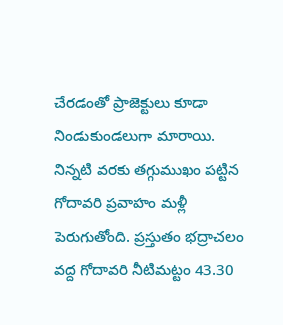చేరడంతో ప్రాజెక్టులు కూడా నిండుకుండలుగా మారాయి. నిన్నటి వరకు తగ్గుముఖం పట్టిన గోదావరి ప్రవాహం మళ్లీ పెరుగుతోంది. ప్రస్తుతం భద్రాచలం వద్ద గోదావరి నీటిమట్టం 43.30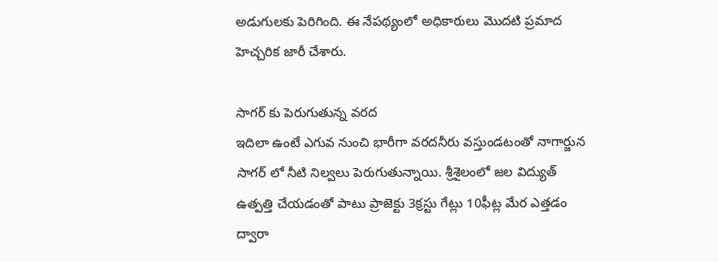అడుగుల‌కు పెరిగింది. ఈ నేపథ్యంలో అధికారులు మొదటి ప్రమాద హెచ్చరిక జారీ చేశారు.

సాగర్ కు పెరుగుతున్న వరద
ఇదిలా ఉంటే ఎగువ నుంచి భారీగా వరదనీరు వస్తుండటంతో నాగార్జున సాగర్ లో నీటి నిల్వలు పెరుగుతున్నాయి. శ్రీశైలంలో జల విద్యుత్ ఉత్పత్తి చేయడంతో పాటు ప్రాజెక్టు 3క్రస్టు గేట్లు 10ఫీట్ల మేర ఎత్తడం ద్వారా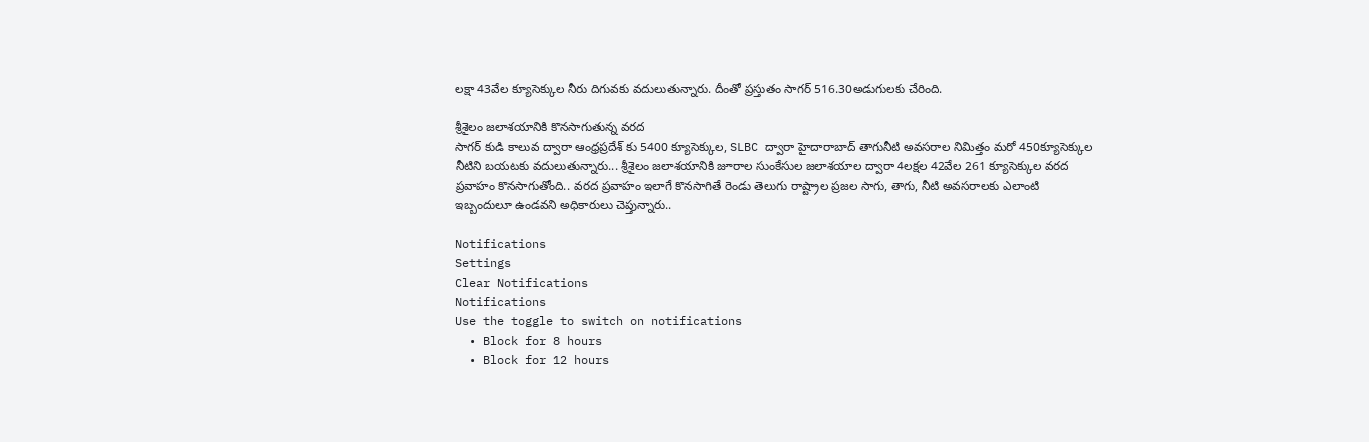లక్షా 43వేల క్యూసెక్కుల నీరు దిగువకు వదులుతున్నారు. దీంతో ప్రస్తుతం సాగర్ 516.30అడుగులకు చేరింది.

శ్రీశైలం జలాశయానికి కొనసాగుతున్న వరద
సాగర్ కుడి కాలువ ద్వారా ఆంధ్రప్రదేశ్ కు 5400 క్యూసెక్కుల, SLBC ద్వారా హైదారాబాద్ తాగునీటి అవసరాల నిమిత్తం మరో 450క్యూసెక్కుల నీటిని బయటకు వదులుతున్నారు... శ్రీశైలం జలాశయానికి జూరాల సుంకేసుల జలాశయాల ద్వారా 4లక్షల 42వేల 261 క్యూసెక్కుల వరద ప్రవాహం కొనసాగుతోంది.. వరద ప్రవాహం ఇలాగే కొనసాగితే రెండు తెలుగు రాష్ట్రాల ప్రజల సాగు, తాగు, నీటి అవసరాలకు ఎలాంటి ఇబ్బందులూ ఉండవని అధికారులు చెప్తున్నారు..

Notifications
Settings
Clear Notifications
Notifications
Use the toggle to switch on notifications
  • Block for 8 hours
  • Block for 12 hours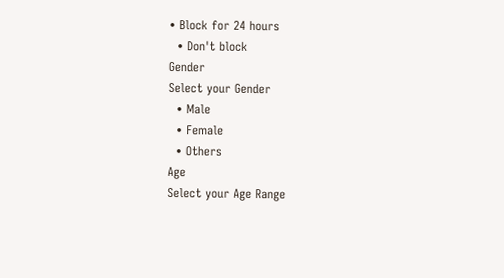• Block for 24 hours
  • Don't block
Gender
Select your Gender
  • Male
  • Female
  • Others
Age
Select your Age Range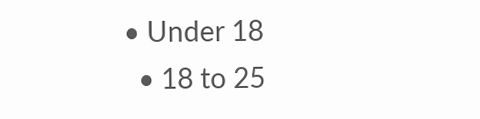• Under 18
  • 18 to 25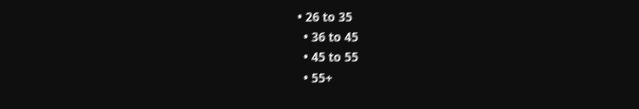• 26 to 35
  • 36 to 45
  • 45 to 55
  • 55+